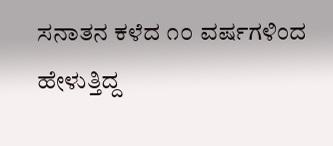ಸನಾತನ ಕಳೆದ ೧೦ ವರ್ಷಗಳಿಂದ ಹೇಳುತ್ತಿದ್ದ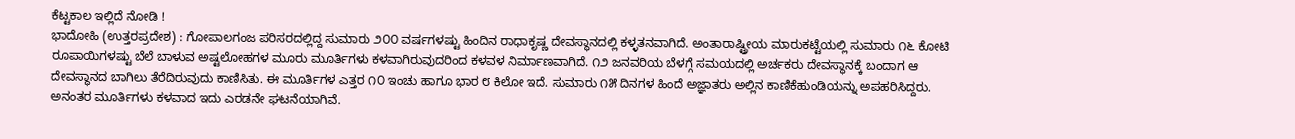ಕೆಟ್ಟಕಾಲ ಇಲ್ಲಿದೆ ನೋಡಿ !
ಭಾದೋಹಿ (ಉತ್ತರಪ್ರದೇಶ) : ಗೋಪಾಲಗಂಜ ಪರಿಸರದಲ್ಲಿದ್ದ ಸುಮಾರು ೨೦೦ ವರ್ಷಗಳಷ್ಟು ಹಿಂದಿನ ರಾಧಾಕೃಷ್ಣ ದೇವಸ್ಥಾನದಲ್ಲಿ ಕಳ್ಳತನವಾಗಿದೆ. ಅಂತಾರಾಷ್ಟ್ರೀಯ ಮಾರುಕಟ್ಟೆಯಲ್ಲಿ ಸುಮಾರು ೧೬ ಕೋಟಿ ರೂಪಾಯಿಗಳಷ್ಟು ಬೆಲೆ ಬಾಳುವ ಅಷ್ಟಲೋಹಗಳ ಮೂರು ಮೂರ್ತಿಗಳು ಕಳವಾಗಿರುವುದರಿಂದ ಕಳವಳ ನಿರ್ಮಾಣವಾಗಿದೆ. ೧೨ ಜನವರಿಯ ಬೆಳಗ್ಗೆ ಸಮಯದಲ್ಲಿ ಅರ್ಚಕರು ದೇವಸ್ಥಾನಕ್ಕೆ ಬಂದಾಗ ಆ ದೇವಸ್ಥಾನದ ಬಾಗಿಲು ತೆರೆದಿರುವುದು ಕಾಣಿಸಿತು. ಈ ಮೂರ್ತಿಗಳ ಎತ್ತರ ೧೦ ಇಂಚು ಹಾಗೂ ಭಾರ ೮ ಕಿಲೋ ಇದೆ. ಸುಮಾರು ೧೫ ದಿನಗಳ ಹಿಂದೆ ಅಜ್ಞಾತರು ಅಲ್ಲಿನ ಕಾಣಿಕೆಹುಂಡಿಯನ್ನು ಅಪಹರಿಸಿದ್ದರು. ಅನಂತರ ಮೂರ್ತಿಗಳು ಕಳವಾದ ಇದು ಎರಡನೇ ಘಟನೆಯಾಗಿವೆ.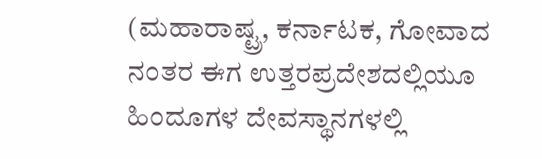(ಮಹಾರಾಷ್ಟ್ರ, ಕರ್ನಾಟಕ, ಗೋವಾದ ನಂತರ ಈಗ ಉತ್ತರಪ್ರದೇಶದಲ್ಲಿಯೂ ಹಿಂದೂಗಳ ದೇವಸ್ಥಾನಗಳಲ್ಲಿ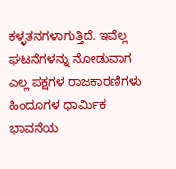ಕಳ್ಳತನಗಳಾಗುತ್ತಿದೆ. ಇವೆಲ್ಲ ಘಟನೆಗಳನ್ನು ನೋಡುವಾಗ ಎಲ್ಲ ಪಕ್ಷಗಳ ರಾಜಕಾರಣಿಗಳು ಹಿಂದೂಗಳ ಧಾರ್ಮಿಕ ಭಾವನೆಯ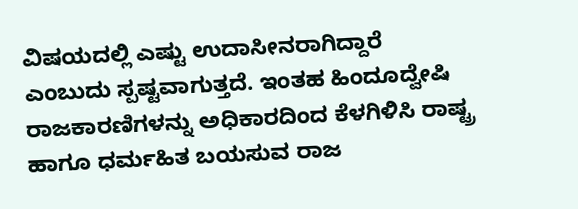ವಿಷಯದಲ್ಲಿ ಎಷ್ಟು ಉದಾಸೀನರಾಗಿದ್ದಾರೆ ಎಂಬುದು ಸ್ಪಷ್ಟವಾಗುತ್ತದೆ. ಇಂತಹ ಹಿಂದೂದ್ವೇಷಿ ರಾಜಕಾರಣಿಗಳನ್ನು ಅಧಿಕಾರದಿಂದ ಕೆಳಗಿಳಿಸಿ ರಾಷ್ಟ್ರ ಹಾಗೂ ಧರ್ಮಹಿತ ಬಯಸುವ ರಾಜ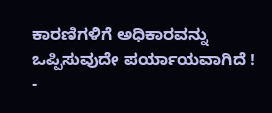ಕಾರಣಿಗಳಿಗೆ ಅಧಿಕಾರವನ್ನು ಒಪ್ಪಿಸುವುದೇ ಪರ್ಯಾಯವಾಗಿದೆ ! -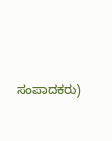ಸಂಪಾದಕರು)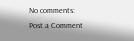No comments:
Post a Comment